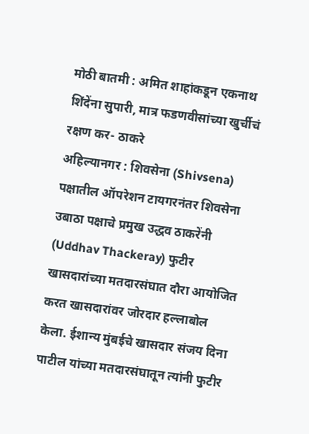मोठी बातमी : अमित शाहांकडून एकनाथ शिंदेंना सुपारी, मात्र फडणवीसांच्या खुर्चीचं रक्षण कर- ठाकरे
अहिल्यानगर : शिवसेना (Shivsena) पक्षातील ऑपरेशन टायगरनंतर शिवसेना उबाठा पक्षाचे प्रमुख उद्धव ठाकरेंनी (Uddhav Thackeray) फुटीर खासदारांच्या मतदारसंघात दौरा आयोजित करत खासदारांवर जोरदार हल्लाबोल केला. ईशान्य मुंबईचे खासदार संजय दिना पाटील यांच्या मतदारसंघातून त्यांनी फुटीर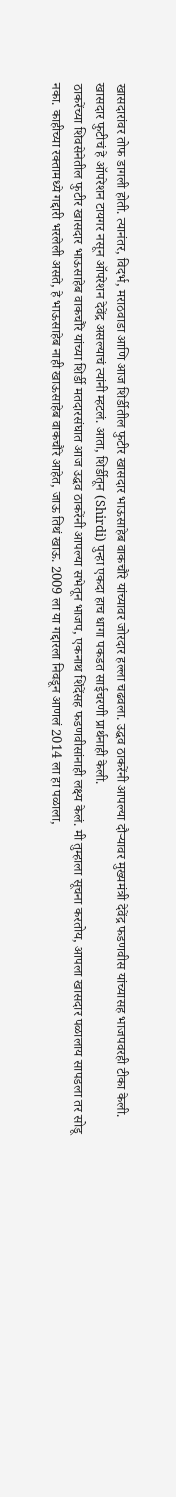खासदारांवर तोफ डागली होती. त्यानंतर, विदर्भ, मराठवाडा आणि आज शिर्डीतील फुटीर खासदार भाऊसाहेब वाकचौरे यांच्यावर जोरदार हल्ला चढवला. उद्धव ठाकरेंनी आपल्या दौऱ्यावर मुख्यमंत्री देवेंद्र फडणवीस यांच्यासह भाजपवरही टीका केली. खासदार फुटीचं हे ऑपरेशन टायगर नसून ऑपरेशन देवेंद्र असल्याचं त्यांनी म्हटलं. आता, शिर्डीतून (Shirdi) पुन्हा एकदा हाच धागा पकडत साईचरणी प्रार्थनाही केली.
ठाकरेंच्या शिवसेनेतील फुटीर खासदार भाऊसाहेब वाकचौरे यांच्या शिर्डी मतदारसंघात आज उद्धव ठाकरेंनी आपल्या सभेतून भाजप, एकनाथ शिंदेंसह फडणवीसांनाही लक्ष्य केलं. मी तुम्हाला सूचना करतोय, आपला खासदार पळालाय सापडला तर सोडू नका. काहीच्या रक्तामध्ये गद्दारी भरलेली असते, हे भाऊसाहेब नाही खाऊसाहेब वाकचौरे आहेत, जाऊ तिथं खाऊ. 2009 ला या गद्दारला निवडून आणलं 2014 ला हा पळाला,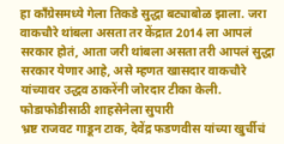हा काँग्रेसमध्ये गेला तिकडे सुद्धा बट्याबोळ झाला. जरा वाकचौरे थांबला असता तर केंद्रात 2014 ला आपलं सरकार होतं, आता जरी थांबला असता तरी आपलं सुद्धा सरकार येणार आहे, असे म्हणत खासदार वाकचौरे यांच्यावर उद्धव ठाकरेंनी जोरदार टीका केली.
फोडाफोडीसाठी शाहसेनेला सुपारी
भ्रष्ट राजवट गाडून टाक, देवेंद्र फडणवीस यांच्या खुर्चीचं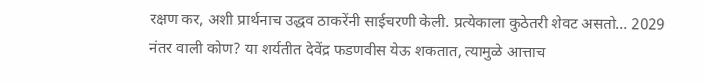रक्षण कर, अशी प्रार्थनाच उद्धव ठाकरेंनी साईचरणी केली. प्रत्येकाला कुठेतरी शेवट असतो… 2029 नंतर वाली कोण? या शर्यतीत देवेंद्र फडणवीस येऊ शकतात, त्यामुळे आत्ताच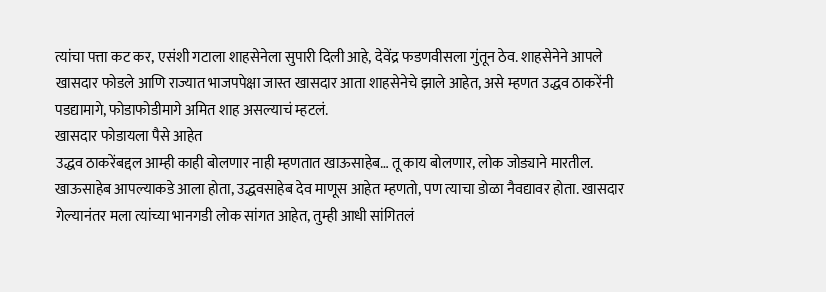त्यांचा पत्ता कट कर, एसंशी गटाला शाहसेनेला सुपारी दिली आहे, देवेंद्र फडणवीसला गुंतून ठेव. शाहसेनेने आपले खासदार फोडले आणि राज्यात भाजपपेक्षा जास्त खासदार आता शाहसेनेचे झाले आहेत, असे म्हणत उद्धव ठाकरेंनी पडद्यामागे, फोडाफोडीमागे अमित शाह असल्याचं म्हटलं.
खासदार फोडायला पैसे आहेत
उद्धव ठाकरेंबद्दल आम्ही काही बोलणार नाही म्हणतात खाऊसाहेब… तू काय बोलणार, लोक जोड्याने मारतील. खाऊसाहेब आपल्याकडे आला होता, उद्धवसाहेब देव माणूस आहेत म्हणतो, पण त्याचा डोळा नैवद्यावर होता. खासदार गेल्यानंतर मला त्यांच्या भानगडी लोक सांगत आहेत, तुम्ही आधी सांगितलं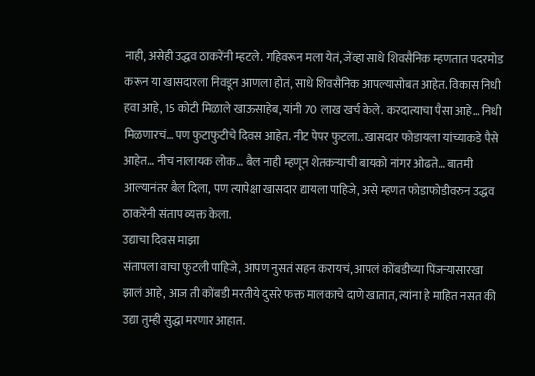नाही, असेही उद्धव ठाकरेंनी म्हटले. गहिवरून मला येतं, जेंव्हा साधे शिवसैनिक म्हणतात पदरमोड करून या खासदारला निवडून आणला होतं, साधे शिवसैनिक आपल्यासोबत आहेत. विकास निधी हवा आहे, 15 कोटी मिळाले खाऊसाहेब, यांनी 70 लाख खर्च केले. करदात्याचा पैसा आहे… निधी मिळणारचं… पण फुटाफुटीचे दिवस आहेत. नीट पेपर फुटला.. खासदार फोडायला यांच्याकडे पैसे आहेत… नीच नालायक लोक… बैल नाही म्हणून शेतकऱ्याची बायको नांगर ओढते… बातमी आल्यानंतर बैल दिला, पण त्यापेक्षा खासदार द्यायला पाहिजे, असे म्हणत फोडाफोडीवरुन उद्धव ठाकरेंनी संताप व्यक्त केला.
उद्याचा दिवस माझा
संतापला वाचा फुटली पाहिजे, आपण नुसतं सहन करायचं, आपलं कोंबडीच्या पिंजऱ्यासारखा झालं आहे, आज ती कोंबडी मरतीये दुसरे फक्त मालकाचे दाणे खातात, त्यांना हे माहित नसत की उद्या तुम्ही सुद्धा मरणार आहात.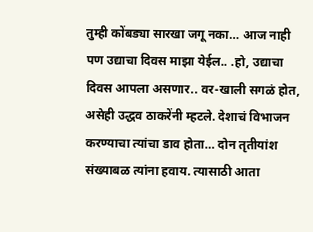तुम्ही कोंबड्या सारखा जगू नका… आज नाही पण उद्याचा दिवस माझा येईल.. .हो, उद्याचा दिवस आपला असणार.. वर-खाली सगळं होत, असेही उद्धव ठाकरेंनी म्हटले. देशाचं विभाजन करण्याचा त्यांचा डाव होता… दोन तृतीयांश संख्याबळ त्यांना हवाय. त्यासाठी आता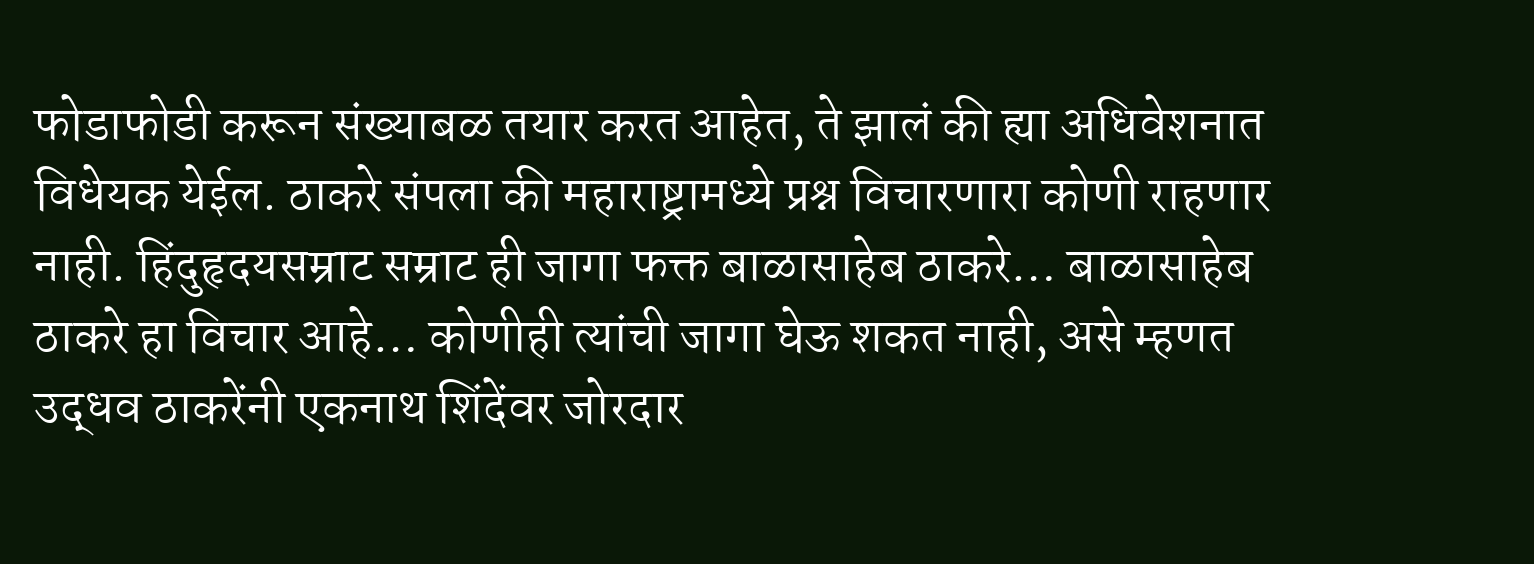फोडाफोडी करून संख्याबळ तयार करत आहेत, ते झालं की ह्या अधिवेशनात विधेयक येईल. ठाकरे संपला की महाराष्ट्रामध्ये प्रश्न विचारणारा कोणी राहणार नाही. हिंदुहृदयसम्राट सम्राट ही जागा फक्त बाळासाहेब ठाकरे… बाळासाहेब ठाकरे हा विचार आहे… कोणीही त्यांची जागा घेऊ शकत नाही, असे म्हणत उद्धव ठाकरेंनी एकनाथ शिंदेंवर जोरदार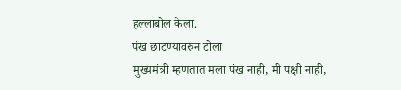हल्लाबोल केला.
पंख छाटण्यावरुन टोला
मुख्यमंत्री म्हणतात मला पंख नाही, मी पक्षी नाही,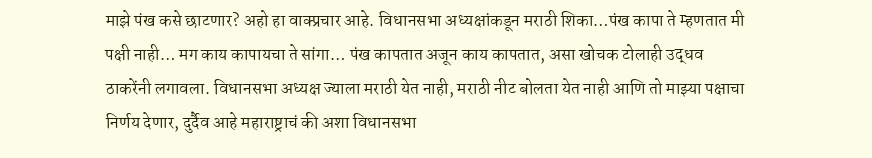माझे पंख कसे छाटणार? अहो हा वाक्प्रचार आहे. विधानसभा अध्यक्षांकडून मराठी शिका…पंख कापा ते म्हणतात मी पक्षी नाही… मग काय कापायचा ते सांगा… पंख कापतात अजून काय कापतात, असा खोचक टोलाही उद्धव ठाकरेंनी लगावला. विधानसभा अध्यक्ष ज्याला मराठी येत नाही, मराठी नीट बोलता येत नाही आणि तो माझ्या पक्षाचा निर्णय देणार, दुर्दैव आहे महाराष्ट्राचं की अशा विधानसभा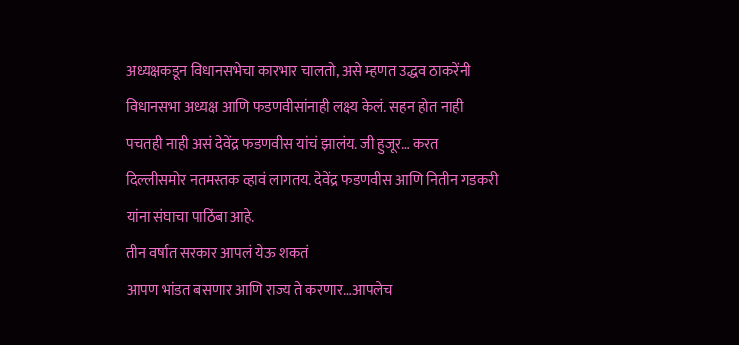अध्यक्षकडून विधानसभेचा कारभार चालतो, असे म्हणत उद्धव ठाकरेंनी विधानसभा अध्यक्ष आणि फडणवीसांनाही लक्ष्य केलं. सहन होत नाही पचतही नाही असं देवेंद्र फडणवीस यांचं झालंय. जी हुजूर… करत दिल्लीसमोर नतमस्तक व्हावं लागतय. देवेंद्र फडणवीस आणि नितीन गडकरी यांना संघाचा पाठिंबा आहे.
तीन वर्षात सरकार आपलं येऊ शकतं
आपण भांडत बसणार आणि राज्य ते करणार…आपलेच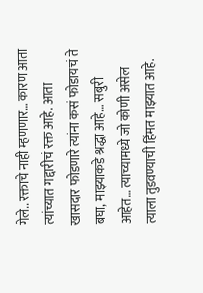गेले.. रक्ताचे नाही म्हणणार… कारण आता त्यांच्यात गद्दारीचं रक्त आहे. आता खासदार फोडणारे त्यांना कसं फोडायचं ते बघा, माझ्याकडे श्रद्धा आहे… सबुरी आहेत… त्याच्यामध्ये जो कोणी असेल त्याला तुडवण्याची हिंमत माझ्यात आहे.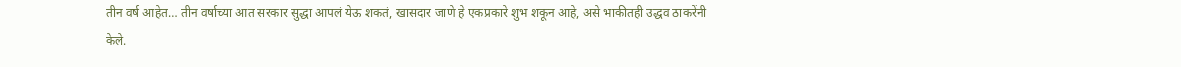तीन वर्ष आहेत… तीन वर्षाच्या आत सरकार सुद्धा आपलं येऊ शकतं, खासदार जाणे हे एकप्रकारे शुभ शकून आहे, असे भाकीतही उद्धव ठाकरेंनी केले.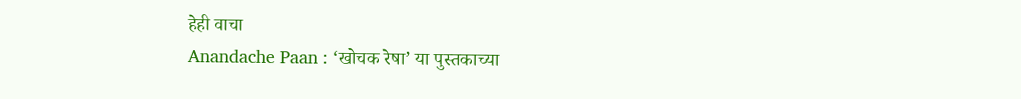हेही वाचा
Anandache Paan : ‘खोचक रेषा’ या पुस्तकाच्या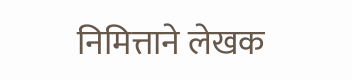निमित्ताने लेखक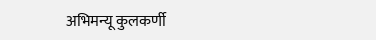अभिमन्यू कुलकर्णी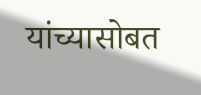यांच्यासोबत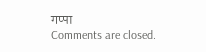गप्पा
Comments are closed.